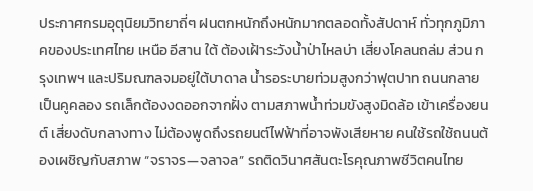ประกาศกรมอุตุนิยมวิทยาถี่ๆ ฝนตกหนักถึงหนักมากตลอดทั้งสัปดาห์ ทั่วทุกภูมิภาคของประเทศไทย เหนือ อีสาน ใต้ ต้องเฝ้าระวังน้ำป่าไหลบ่า เสี่ยงโคลนถล่ม ส่วน กรุงเทพฯ และปริมณฑลจมอยู่ใต้บาดาล น้ำรอระบายท่วมสูงกว่าฟุตปาท ถนนกลายเป็นคูคลอง รถเล็กต้องงดออกจากฝั่ง ตามสภาพน้ำท่วมขังสูงมิดล้อ เข้าเครื่องยนต์ เสี่ยงดับกลางทาง ไม่ต้องพูดถึงรถยนต์ไฟฟ้าที่อาจพังเสียหาย คนใช้รถใช้ถนนต้องเผชิญกับสภาพ “จราจร—จลาจล” รถติดวินาศสันตะโรคุณภาพชีวิตคนไทย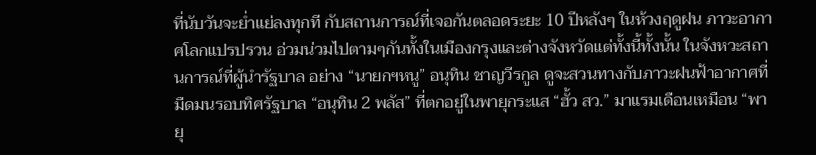ที่นับวันจะย่ำแย่ลงทุกที กับสถานการณ์ที่เจอกันตลอดระยะ 10 ปีหลังๆ ในห้วงฤดูฝน ภาวะอากาศโลกแปรปรวน อ่วมน่วมไปตามๆกันทั้งในเมืองกรุงและต่างจังหวัดแต่ทั้งนี้ทั้งนั้น ในจังหวะสถานการณ์ที่ผู้นำรัฐบาล อย่าง “นายกฯหนู” อนุทิน ชาญวีรกูล ดูจะสวนทางกับภาวะฝนฟ้าอากาศที่มืดมนรอบทิศรัฐบาล “อนุทิน 2 พลัส” ที่ตกอยู่ในพายุกระแส “ฮั้ว สว.” มาแรมเดือนเหมือน “พายุ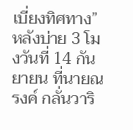เบี่ยงทิศทาง” หลังบ่าย 3 โมงวันที่ 14 กันยายน ที่นายณรงค์ กลั่นวาริ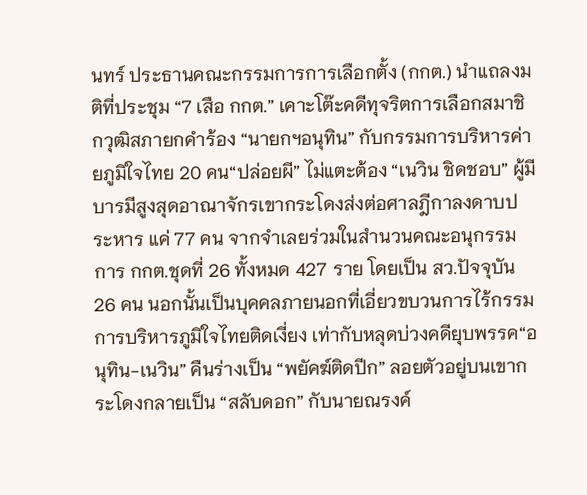นทร์ ประธานคณะกรรมการการเลือกตั้ง (กกต.) นำแถลงมติที่ประชุม “7 เสือ กกต.” เคาะโต๊ะคดีทุจริตการเลือกสมาชิกวุฒิสภายกคำร้อง “นายกฯอนุทิน” กับกรรมการบริหารค่ายภูมิใจไทย 20 คน“ปล่อยผี” ไม่แตะต้อง “เนวิน ชิดชอบ” ผู้มีบารมีสูงสุดอาณาจักรเขากระโดงส่งต่อศาลฎีกาลงดาบประหาร แค่ 77 คน จากจำเลยร่วมในสำนวนคณะอนุกรรมการ กกต.ชุดที่ 26 ทั้งหมด 427 ราย โดยเป็น สว.ปัจจุบัน 26 คน นอกนั้นเป็นบุคคลภายนอกที่เอี่ยวขบวนการไร้กรรมการบริหารภูมิใจไทยติดเงี่ยง เท่ากับหลุดบ่วงคดียุบพรรค“อนุทิน-เนวิน” คืนร่างเป็น “พยัคฆ์ติดปีก” ลอยตัวอยู่บนเขากระโดงกลายเป็น “สลับดอก” กับนายณรงค์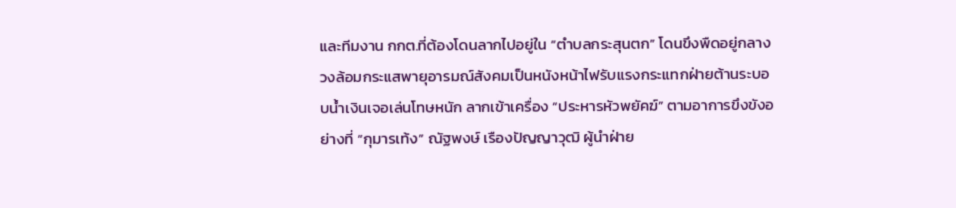และทีมงาน กกต.ที่ต้องโดนลากไปอยู่ใน “ตำบลกระสุนตก” โดนขึงพืดอยู่กลางวงล้อมกระแสพายุอารมณ์สังคมเป็นหนังหน้าไฟรับแรงกระแทกฝ่ายต้านระบอบน้ำเงินเจอเล่นโทษหนัก ลากเข้าเครื่อง “ประหารหัวพยัคฆ์” ตามอาการขึงขังอย่างที่ “กุมารเท้ง” ณัฐพงษ์ เรืองปัญญาวุฒิ ผู้นำฝ่าย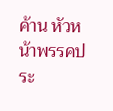ค้าน หัวหน้าพรรคประ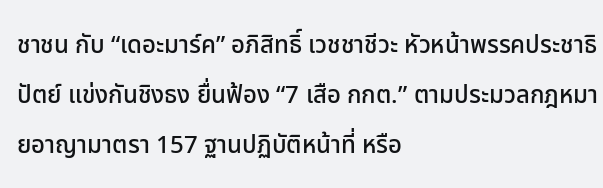ชาชน กับ “เดอะมาร์ค” อภิสิทธิ์ เวชชาชีวะ หัวหน้าพรรคประชาธิปัตย์ แข่งกันชิงธง ยื่นฟ้อง “7 เสือ กกต.” ตามประมวลกฎหมายอาญามาตรา 157 ฐานปฏิบัติหน้าที่ หรือ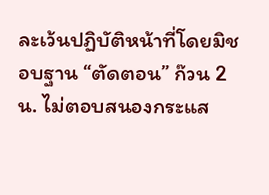ละเว้นปฏิบัติหน้าที่โดยมิชอบฐาน “ตัดตอน” ก๊วน 2 น. ไม่ตอบสนองกระแส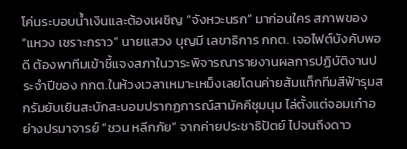โค่นระบอบน้ำเงินและต้องเผชิญ “จังหวะนรก” มาก่อนใคร สภาพของ “แหวง เซราะกราว” นายแสวง บุญมี เลขาธิการ กกต. เจอไฟต์บังคับพอดี ต้องพาทีมเข้าชี้แจงสภาในวาระพิจารณารายงานผลการปฏิบัติงานประจำปีของ กกต.ในห้วงเวลาเหมาะเหม็งเลยโดนค่ายส้มแท็กทีมสีฟ้ารุมสกรัมยับเยินสะบักสะบอมปรากฏการณ์สามัคคีชุมนุม ไล่ตั้งแต่จอมเก๋าอย่างปรมาจารย์ “ชวน หลีกภัย” จากค่ายประชาธิปัตย์ ไปจนถึงดาว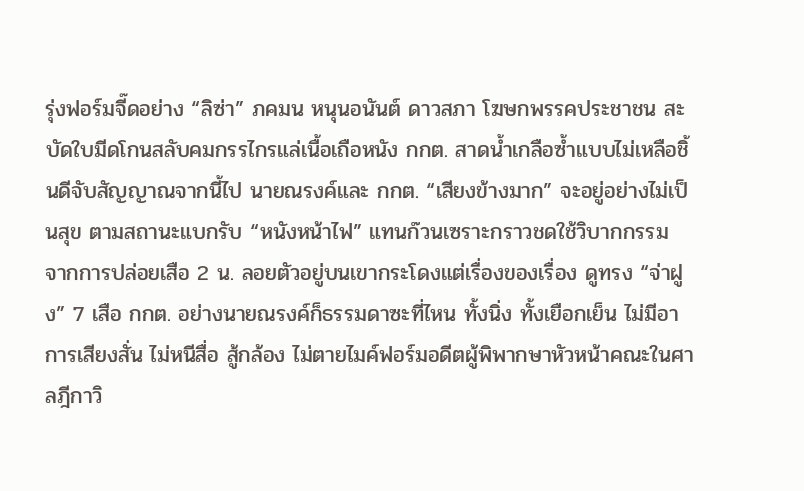รุ่งฟอร์มจี๊ดอย่าง “ลิซ่า” ภคมน หนุนอนันต์ ดาวสภา โฆษกพรรคประชาชน สะบัดใบมีดโกนสลับคมกรรไกรแล่เนื้อเถือหนัง กกต. สาดน้ำเกลือซ้ำแบบไม่เหลือชิ้นดีจับสัญญาณจากนี้ไป นายณรงค์และ กกต. “เสียงข้างมาก” จะอยู่อย่างไม่เป็นสุข ตามสถานะแบกรับ “หนังหน้าไฟ” แทนก๊วนเซราะกราวชดใช้วิบากกรรม จากการปล่อยเสือ 2 น. ลอยตัวอยู่บนเขากระโดงแต่เรื่องของเรื่อง ดูทรง “จ่าฝูง” 7 เสือ กกต. อย่างนายณรงค์ก็ธรรมดาซะที่ไหน ทั้งนิ่ง ทั้งเยือกเย็น ไม่มีอาการเสียงสั่น ไม่หนีสื่อ สู้กล้อง ไม่ตายไมค์ฟอร์มอดีตผู้พิพากษาหัวหน้าคณะในศาลฎีกาวิ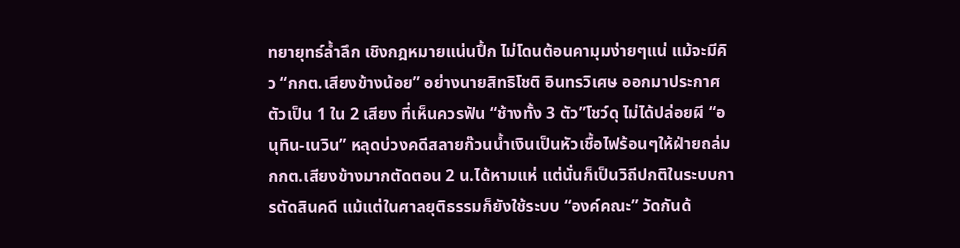ทยายุทธ์ล้ำลึก เชิงกฎหมายแน่นปึ้ก ไม่โดนต้อนคามุมง่ายๆแน่ แม้จะมีคิว “กกต.เสียงข้างน้อย” อย่างนายสิทธิโชติ อินทรวิเศษ ออกมาประกาศตัวเป็น 1 ใน 2 เสียง ที่เห็นควรฟัน “ช้างทั้ง 3 ตัว”โชว์ดุ ไม่ได้ปล่อยผี “อนุทิน-เนวิน” หลุดบ่วงคดีสลายก๊วนน้ำเงินเป็นหัวเชื้อไฟร้อนๆให้ฝ่ายถล่ม กกต.เสียงข้างมากตัดตอน 2 น.ได้หามแห่ แต่นั่นก็เป็นวิถีปกติในระบบการตัดสินคดี แม้แต่ในศาลยุติธรรมก็ยังใช้ระบบ “องค์คณะ” วัดกันด้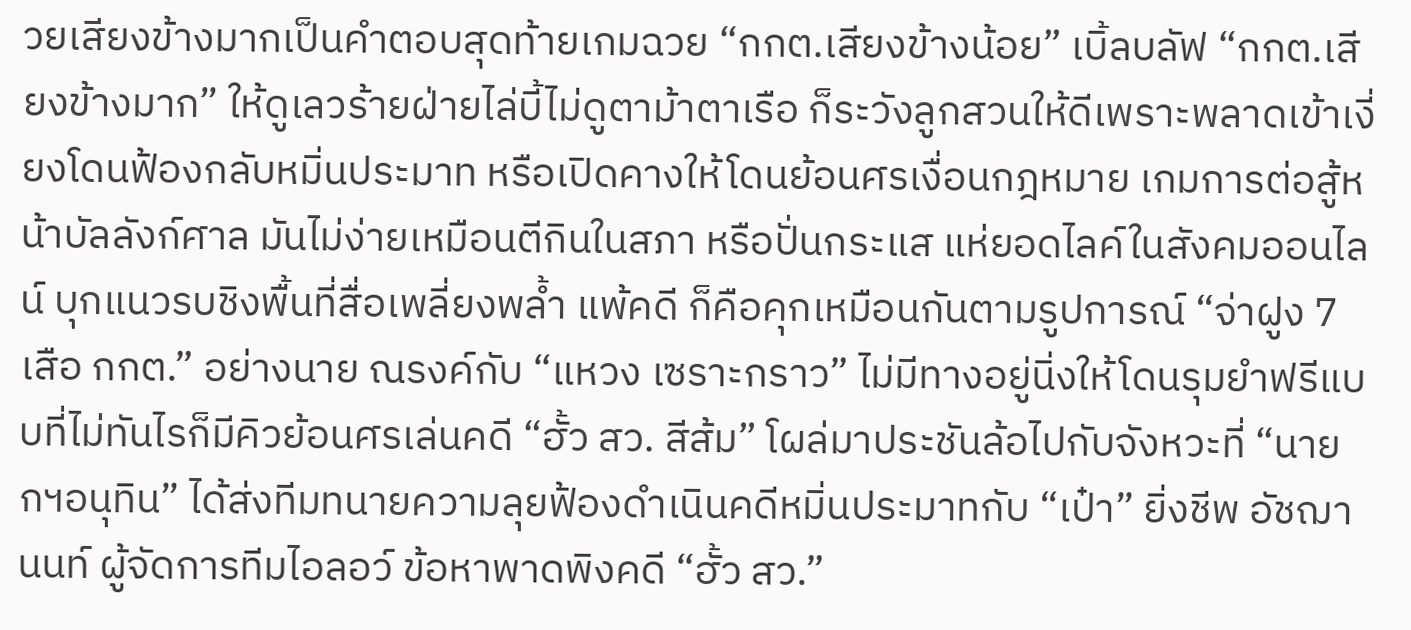วยเสียงข้างมากเป็นคำตอบสุดท้ายเกมฉวย “กกต.เสียงข้างน้อย” เบิ้ลบลัฟ “กกต.เสียงข้างมาก” ให้ดูเลวร้ายฝ่ายไล่บี้ไม่ดูตาม้าตาเรือ ก็ระวังลูกสวนให้ดีเพราะพลาดเข้าเงี่ยงโดนฟ้องกลับหมิ่นประมาท หรือเปิดคางให้โดนย้อนศรเงื่อนกฎหมาย เกมการต่อสู้หน้าบัลลังก์ศาล มันไม่ง่ายเหมือนตีกินในสภา หรือปั่นกระแส แห่ยอดไลค์ในสังคมออนไลน์ บุกแนวรบชิงพื้นที่สื่อเพลี่ยงพล้ำ แพ้คดี ก็คือคุกเหมือนกันตามรูปการณ์ “จ่าฝูง 7 เสือ กกต.” อย่างนาย ณรงค์กับ “แหวง เซราะกราว” ไม่มีทางอยู่นิ่งให้โดนรุมยำฟรีแบบที่ไม่ทันไรก็มีคิวย้อนศรเล่นคดี “ฮั้ว สว. สีส้ม” โผล่มาประชันล้อไปกับจังหวะที่ “นายกฯอนุทิน” ได้ส่งทีมทนายความลุยฟ้องดำเนินคดีหมิ่นประมาทกับ “เป๋า” ยิ่งชีพ อัชฌานนท์ ผู้จัดการทีมไอลอว์ ข้อหาพาดพิงคดี “ฮั้ว สว.”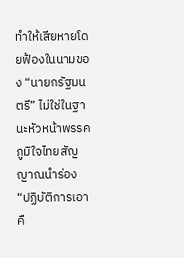ทำให้เสียหายโดยฟ้องในนามของ “นายกรัฐมนตรี” ไม่ใช่ในฐานะหัวหน้าพรรคภูมิใจไทยสัญญาณนำร่อง “ปฏิบัติการเอาคื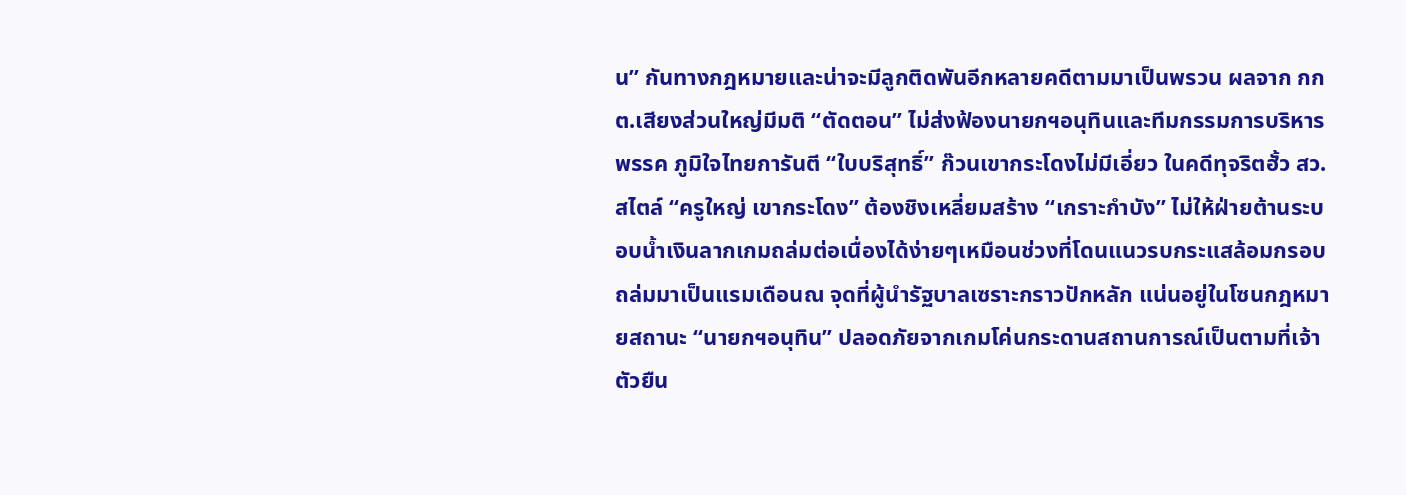น” กันทางกฎหมายและน่าจะมีลูกติดพันอีกหลายคดีตามมาเป็นพรวน ผลจาก กกต.เสียงส่วนใหญ่มีมติ “ตัดตอน” ไม่ส่งฟ้องนายกฯอนุทินและทีมกรรมการบริหารพรรค ภูมิใจไทยการันตี “ใบบริสุทธิ์” ก๊วนเขากระโดงไม่มีเอี่ยว ในคดีทุจริตฮั้ว สว.สไตล์ “ครูใหญ่ เขากระโดง” ต้องชิงเหลี่ยมสร้าง “เกราะกำบัง” ไม่ให้ฝ่ายต้านระบอบน้ำเงินลากเกมถล่มต่อเนื่องได้ง่ายๆเหมือนช่วงที่โดนแนวรบกระแสล้อมกรอบถล่มมาเป็นแรมเดือนณ จุดที่ผู้นำรัฐบาลเซราะกราวปักหลัก แน่นอยู่ในโซนกฎหมายสถานะ “นายกฯอนุทิน” ปลอดภัยจากเกมโค่นกระดานสถานการณ์เป็นตามที่เจ้าตัวยืน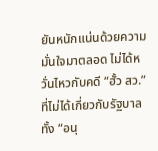ยันหนักแน่นด้วยความมั่นใจมาตลอด ไม่ได้หวั่นไหวกับคดี “ฮั้ว สว.” ที่ไม่ได้เกี่ยวกับรัฐบาล ทั้ง “อนุ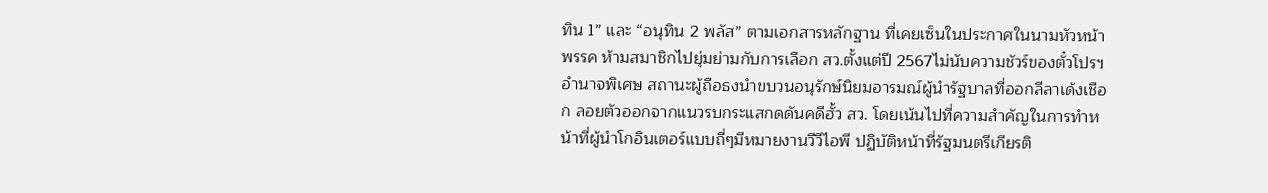ทิน 1” และ “อนุทิน 2 พลัส” ตามเอกสารหลักฐาน ที่เคยเซ็นในประกาศในนามหัวหน้าพรรค ห้ามสมาชิกไปยุ่มย่ามกับการเลือก สว.ตั้งแต่ปี 2567ไม่นับความชัวร์ของตั๋วโปรฯอำนาจพิเศษ สถานะผู้ถือธงนำขบวนอนุรักษ์นิยมอารมณ์ผู้นำรัฐบาลที่ออกลีลาเด้งเชือก ลอยตัวออกจากแนวรบกระแสกดดันคดีฮั้ว สว. โดยเน้นไปที่ความสำคัญในการทำหน้าที่ผู้นำโกอินเตอร์แบบถี่ๆมีหมายงานวีวีไอพี ปฏิบัติหน้าที่รัฐมนตรีเกียรติ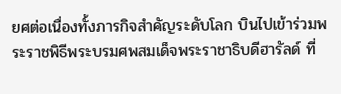ยศต่อเนื่องทั้งภารกิจสำคัญระดับโลก บินไปเข้าร่วมพระราชพิธีพระบรมศพสมเด็จพระราชาธิบดีฮารัลด์ ที่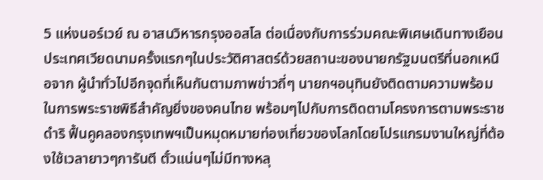5 แห่งนอร์เวย์ ณ อาสนวิหารกรุงออสโล ต่อเนื่องกับการร่วมคณะพิเศษเดินทางเยือนประเทศเวียดนามครั้งแรกๆในประวัติศาสตร์ด้วยสถานะของนายกรัฐมนตรีที่นอกเหนือจาก ผู้นำทั่วไปอีกจุดที่เห็นกันตามภาพข่าวถี่ๆ นายกฯอนุทินยังติดตามความพร้อมในการพระราชพิธีสำคัญยิ่งของคนไทย พร้อมๆไปกับการติดตามโครงการตามพระราชดำริ ฟื้นคูคลองกรุงเทพฯเป็นหมุดหมายท่องเที่ยวของโลกโดยโปรแกรมงานใหญ่ที่ต้องใช้เวลายาวๆการันตี ตั๋วแน่นๆไม่มีทางหลุ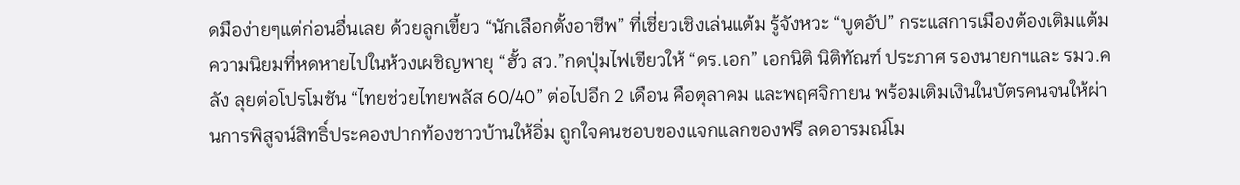ดมือง่ายๆแต่ก่อนอื่นเลย ด้วยลูกเขี้ยว “นักเลือกตั้งอาชีพ” ที่เชี่ยวเชิงเล่นแต้ม รู้จังหวะ “บูตอัป” กระแสการเมืองต้องเติมแต้มความนิยมที่หดหายไปในห้วงเผชิญพายุ “ฮั้ว สว.”กดปุ่มไฟเขียวให้ “ดร.เอก” เอกนิติ นิติทัณฑ์ ประภาศ รองนายกฯและ รมว.คลัง ลุยต่อโปรโมชัน “ไทยช่วยไทยพลัส 60/40” ต่อไปอีก 2 เดือน คือตุลาคม และพฤศจิกายน พร้อมเติมเงินในบัตรคนจนให้ผ่านการพิสูจน์สิทธิ์ประคองปากท้องชาวบ้านให้อิ่ม ถูกใจคนชอบของแจกแลกของฟรี ลดอารมณ์โม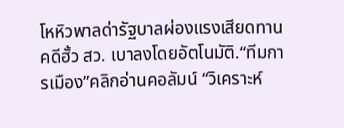โหหิวพาลด่ารัฐบาลผ่องแรงเสียดทานคดีฮั้ว สว. เบาลงโดยอัตโนมัติ.“ทีมการเมือง”คลิกอ่านคอลัมน์ “วิเคราะห์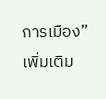การเมือง” เพิ่มเติม